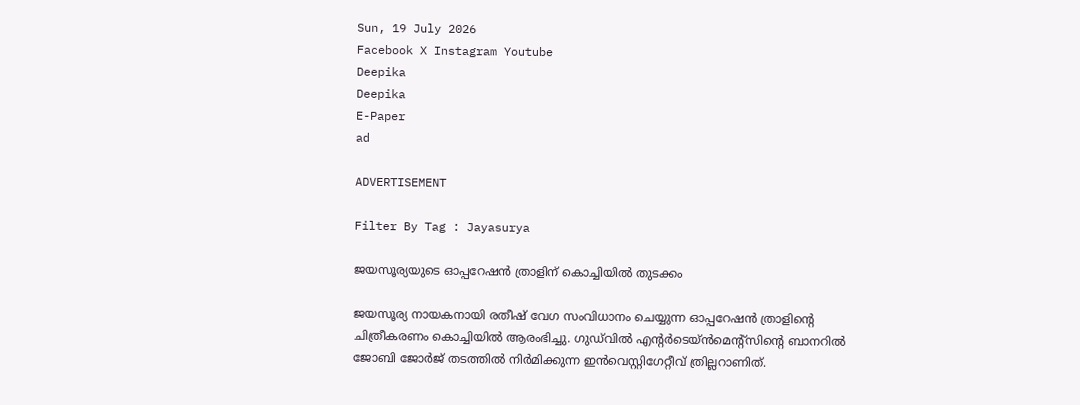Sun, 19 July 2026
Facebook X Instagram Youtube
Deepika
Deepika
E-Paper
ad

ADVERTISEMENT

Filter By Tag : Jayasurya

ജയസൂര്യയുടെ ഓപ്പറേഷൻ ത്രാളിന് കൊച്ചിയിൽ തുടക്കം

ജയസൂര്യ നായകനായി രതീഷ് വേഗ സംവിധാനം ചെയ്യുന്ന ഓപ്പറേഷൻ ത്രാളിന്‍റെ ചിത്രീകരണം കൊച്ചിയിൽ ആരംഭിച്ചു. ഗുഡ്‌വിൽ എന്‍റർടെയ്ൻമെന്‍റ്സിന്‍റെ ബാനറിൽ ജോബി ജോർജ് തടത്തിൽ നിർമിക്കുന്ന ഇൻവെസ്റ്റിഗേറ്റീവ് ത്രില്ലറാണിത്.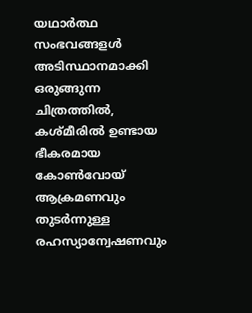യഥാർത്ഥ സംഭവങ്ങളൾ അടിസ്ഥാനമാക്കി ഒരുങ്ങുന്ന ചിത്രത്തിൽ, കശ്മീരിൽ ഉണ്ടായ ഭീകരമായ കോൺവോയ് ആക്രമണവും തുടർന്നുള്ള രഹസ്യാന്വേഷണവും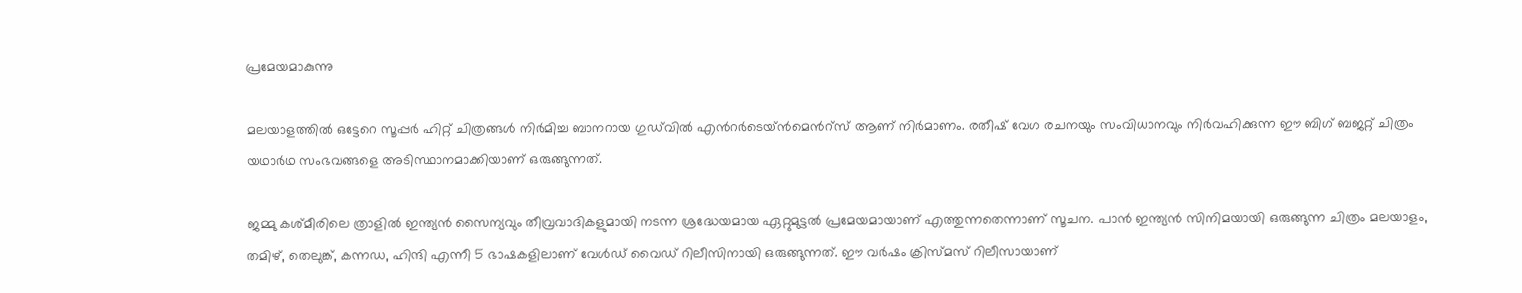പ്രമേയമാകുന്നു

മലയാളത്തില്‍ ഒട്ടേറെ സൂപ്പർ ഹിറ്റ് ചിത്രങ്ങള്‍ നിര്‍മിച്ച ബാനറായ ഗുഡ്‍വില്‍ എന്‍റര്‍ടെയ്ന്‍‍മെന്‍റ്സ് ആണ് നിർമാണം. രതീഷ് വേഗ രചനയും സംവിധാനവും നിർവഹിക്കുന്ന ഈ ബിഗ് ബജറ്റ് ചിത്രം യഥാർഥ സംഭവങ്ങളെ അടിസ്ഥാനമാക്കിയാണ് ഒരുങ്ങുന്നത്.

ജമ്മു കശ്മീരിലെ ത്രാളില്‍ ഇന്ത്യൻ സൈന്യവും തീവ്രവാദികളുമായി നടന്ന ശ്രദ്ധേയമായ ഏറ്റുമുട്ടൽ പ്രമേയമായാണ് എത്തുന്നതെന്നാണ് സൂചന. പാൻ ഇന്ത്യൻ സിനിമയായി ഒരുങ്ങുന്ന ചിത്രം മലയാളം, തമിഴ്, തെലുങ്ക്, കന്നഡ, ഹിന്ദി എന്നീ 5 ഭാഷകളിലാണ് വേൾഡ് വൈഡ് റിലീസിനായി ഒരുങ്ങുന്നത്. ഈ വർഷം ക്രിസ്മസ് റിലീസായാണ്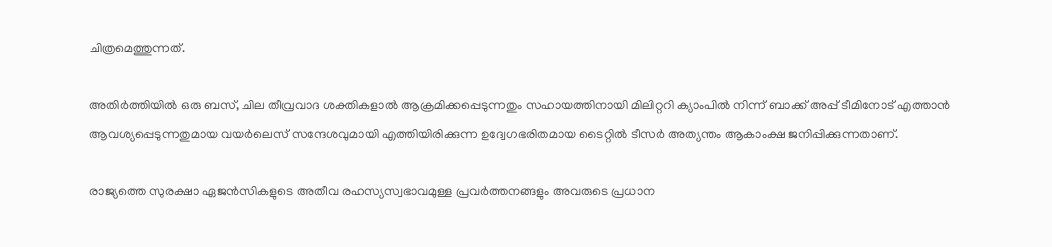ചിത്രമെത്തുന്നത്.

അതിർത്തിയിൽ ഒരു ബസ്, ചില തീവ്രവാദ ശക്തികളാൽ ആക്രമിക്കപ്പെടുന്നതും സഹായത്തിനായി മിലിറ്ററി ക്യാംപിൽ നിന്ന് ബാക്ക് അപ്പ് ടീമിനോട് എത്താൻ ആവശ്യപ്പെടുന്നതുമായ വയർലെസ് സന്ദേശവുമായി എത്തിയിരിക്കുന്ന ഉദ്വേഗഭരിതമായ ടൈറ്റിൽ ടീസർ അത്യന്തം ആകാംക്ഷ ജനിപ്പിക്കുന്നതാണ്.

രാജ്യത്തെ സുരക്ഷാ ഏജൻസികളുടെ അതീവ രഹസ്യസ്വഭാവമുള്ള പ്രവർത്തനങ്ങളും അവരുടെ പ്രധാന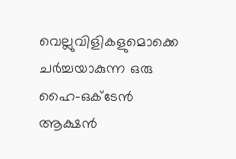വെല്ലുവിളികളുമൊക്കെ ചർച്ചയാകുന്ന ഒരു ഹൈ-ഒക്ടേൻ ആക്ഷൻ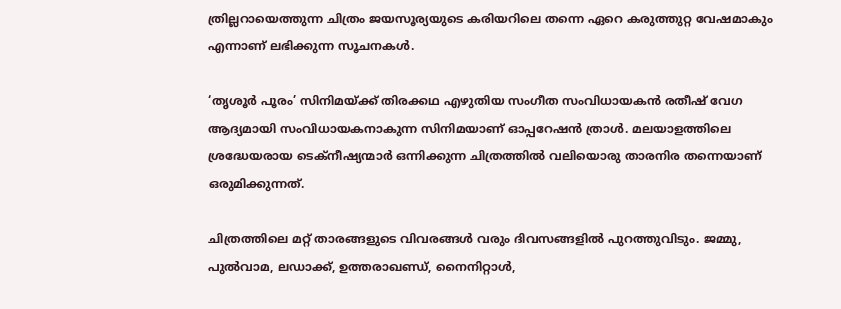ത്രില്ലറായെത്തുന്ന ചിത്രം ജയസൂര്യയുടെ കരിയറിലെ തന്നെ ഏറെ കരുത്തുറ്റ വേഷമാകും എന്നാണ് ലഭിക്കുന്ന സൂചനകള്‍.

‘തൃശൂർ പൂരം’ സിനിമയ്ക്ക് തിരക്കഥ എഴുതിയ സംഗീത സംവിധായകൻ രതീഷ് വേഗ ആദ്യമായി സംവിധായകനാകുന്ന സിനിമയാണ് ഓപ്പറേഷൻ ത്രാൾ. മലയാളത്തിലെ ശ്രദ്ധേയരായ ടെക്നീഷ്യന്മാർ ഒന്നിക്കുന്ന ചിത്രത്തിൽ വലിയൊരു താരനിര തന്നെയാണ് ഒരുമിക്കുന്നത്.

ചിത്രത്തിലെ മറ്റ് താരങ്ങളുടെ വിവരങ്ങൾ വരും ദിവസങ്ങളിൽ പുറത്തുവിടും. ജമ്മു, പുൽവാമ, ലഡാക്ക്, ഉത്തരാഖണ്ഡ്, നൈനിറ്റാൾ,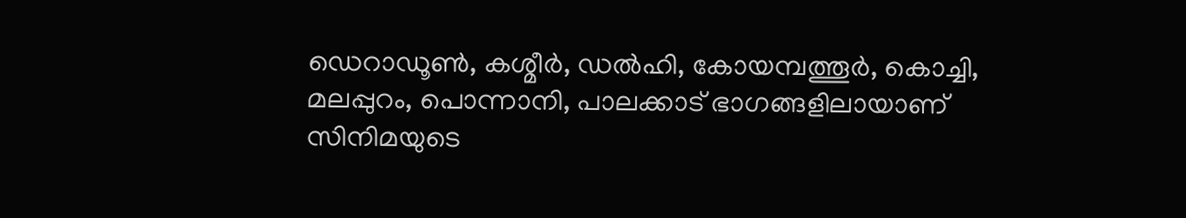ഡെറാഡൂൺ, കശ്മീർ, ഡൽഹി, കോയമ്പത്തൂർ, കൊച്ചി, മലപ്പുറം, പൊന്നാനി, പാലക്കാട് ഭാഗങ്ങളിലായാണ് സിനിമയുടെ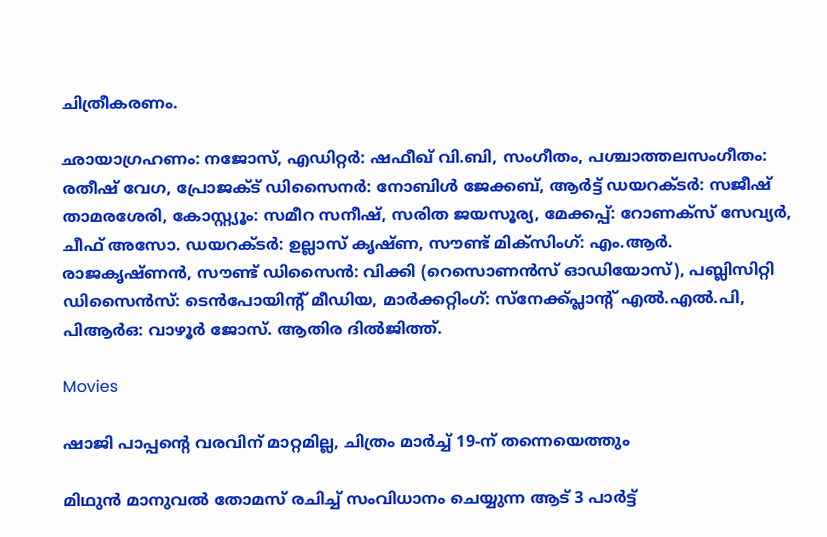ചിത്രീകരണം.

ഛായാഗ്രഹണം: നജോസ്, എഡിറ്റർ: ഷഫീഖ് വി.ബി, സംഗീതം, പശ്ചാത്തലസംഗീതം: രതീഷ് വേഗ, പ്രോജക്ട് ഡിസൈനർ: നോബിൾ ജേക്കബ്, ആർ‍ട്ട് ഡയറക്ടർ: സജീഷ് താമരശേരി, കോസ്റ്റ്യൂം: സമീറ സനീഷ്, സരിത ജയസൂര്യ, മേക്കപ്പ്: റോണക്സ് സേവ്യർ, ചീഫ് അസോ. ഡയറക്ടർ: ഉല്ലാസ് കൃഷ്ണ, സൗണ്ട് മിക്സിംഗ്: എം.ആർ. രാജകൃഷ്ണൻ, സൗണ്ട് ഡിസൈൻ: വിക്കി (റെസൊണൻസ് ഓഡിയോസ്), പബ്ലിസിറ്റി ഡിസൈൻസ്: ടെൻപോയിൻ്റ് മീഡിയ, മാർക്കറ്റിംഗ്: സ്നേക്ക്പ്ലാന്‍റ് എൽ.എൽ.പി, പിആർഒ: വാഴൂർ ജോസ്. ആതിര ദിൽജിത്ത്.

Movies

ഷാജി പാപ്പന്‍റെ വരവിന് മാറ്റമില്ല, ചിത്രം മാർച്ച് 19-ന് തന്നെയെത്തും

മിഥുൻ മാനുവൽ തോമസ് രചിച്ച് സംവിധാനം ചെയ്യുന്ന ആട് 3 പാർട്ട്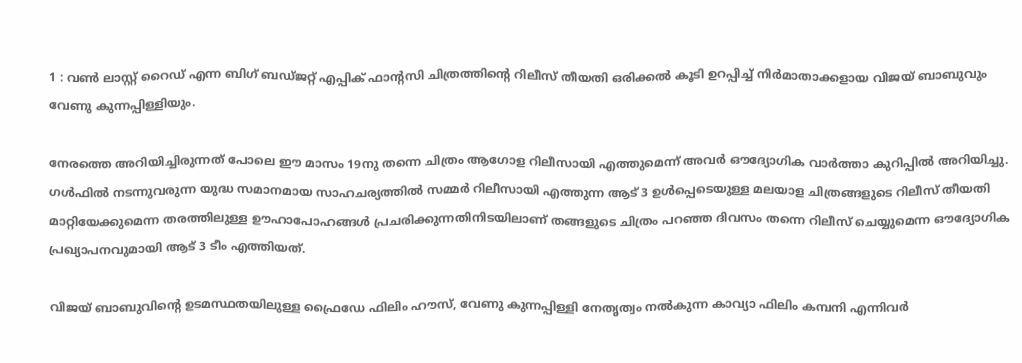1 : വൺ ലാസ്റ്റ് റൈഡ് എന്ന ബിഗ് ബഡ്ജറ്റ് എപ്പിക് ഫാന്‍റസി ചിത്രത്തിന്‍റെ റിലീസ് തീയതി ഒരിക്കൽ കൂടി ഉറപ്പിച്ച് നിർമാതാക്കളായ വിജയ് ബാബുവും വേണു കുന്നപ്പിള്ളിയും.

നേരത്തെ അറിയിച്ചിരുന്നത് പോലെ ഈ മാസം 19നു തന്നെ ചിത്രം ആഗോള റിലീസായി എത്തുമെന്ന് അവർ ഔദ്യോഗിക വാർത്താ കുറിപ്പിൽ അറിയിച്ചു. ഗൾഫിൽ നടന്നുവരുന്ന യുദ്ധ സമാനമായ സാഹചര്യത്തിൽ സമ്മർ റിലീസായി എത്തുന്ന ആട് 3 ഉൾപ്പെടെയുള്ള മലയാള ചിത്രങ്ങളുടെ റിലീസ് തീയതി മാറ്റിയേക്കുമെന്ന തരത്തിലുള്ള ഊഹാപോഹങ്ങൾ പ്രചരിക്കുന്നതിനിടയിലാണ് തങ്ങളുടെ ചിത്രം പറഞ്ഞ ദിവസം തന്നെ റിലീസ് ചെയ്യുമെന്ന ഔദ്യോഗിക പ്രഖ്യാപനവുമായി ആട് 3 ടീം എത്തിയത്.

വിജയ് ബാബുവിന്‍റെ ഉടമസ്ഥതയിലുള്ള ഫ്രൈഡേ ഫിലിം ഹൗസ്, വേണു കുന്നപ്പിള്ളി നേതൃത്വം നൽകുന്ന കാവ്യാ ഫിലിം കമ്പനി എന്നിവർ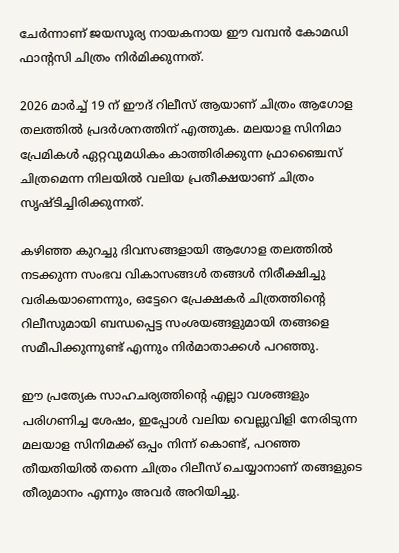ചേർന്നാണ് ജയസൂര്യ നായകനായ ഈ വമ്പൻ കോമഡി ഫാന്‍റസി ചിത്രം നിർമിക്കുന്നത്.

2026 മാർച്ച് 19 ന് ഈദ് റിലീസ് ആയാണ് ചിത്രം ആഗോള തലത്തിൽ പ്രദർശനത്തിന് എത്തുക. മലയാള സിനിമാ പ്രേമികൾ ഏറ്റവുമധികം കാത്തിരിക്കുന്ന ഫ്രാഞ്ചൈസ് ചിത്രമെന്ന നിലയിൽ വലിയ പ്രതീക്ഷയാണ് ചിത്രം സൃഷ്ടിച്ചിരിക്കുന്നത്.

കഴിഞ്ഞ കുറച്ചു ദിവസങ്ങളായി ആഗോള തലത്തിൽ നടക്കുന്ന സംഭവ വികാസങ്ങൾ തങ്ങൾ നിരീക്ഷിച്ചു വരികയാണെന്നും, ഒട്ടേറെ പ്രേക്ഷകർ ചിത്രത്തിന്‍റെ റിലീസുമായി ബന്ധപ്പെട്ട സംശയങ്ങളുമായി തങ്ങളെ സമീപിക്കുന്നുണ്ട് എന്നും നിർമാതാക്കൾ പറഞ്ഞു.

ഈ പ്രത്യേക സാഹചര്യത്തിന്‍റെ എല്ലാ വശങ്ങളും പരിഗണിച്ച ശേഷം, ഇപ്പോൾ വലിയ വെല്ലുവിളി നേരിടുന്ന മലയാള സിനിമക്ക് ഒപ്പം നിന്ന് കൊണ്ട്, പറഞ്ഞ തീയതിയിൽ തന്നെ ചിത്രം റിലീസ് ചെയ്യാനാണ് തങ്ങളുടെ തീരുമാനം എന്നും അവർ അറിയിച്ചു.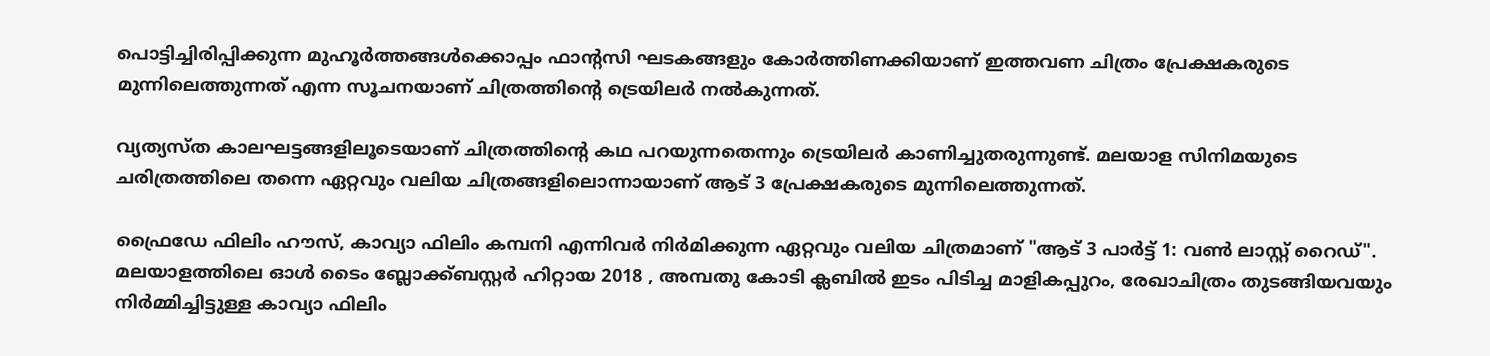പൊട്ടിച്ചിരിപ്പിക്കുന്ന മുഹൂർത്തങ്ങൾക്കൊപ്പം ഫാന്‍റസി ഘടകങ്ങളും കോർത്തിണക്കിയാണ് ഇത്തവണ ചിത്രം പ്രേക്ഷകരുടെ മുന്നിലെത്തുന്നത് എന്ന സൂചനയാണ് ചിത്രത്തിന്‍റെ ട്രെയിലർ നൽകുന്നത്.

വ്യത്യസ്ത കാലഘട്ടങ്ങളിലൂടെയാണ് ചിത്രത്തിന്‍റെ കഥ പറയുന്നതെന്നും ട്രെയിലർ കാണിച്ചുതരുന്നുണ്ട്. മലയാള സിനിമയുടെ ചരിത്രത്തിലെ തന്നെ ഏറ്റവും വലിയ ചിത്രങ്ങളിലൊന്നായാണ് ആട് 3 പ്രേക്ഷകരുടെ മുന്നിലെത്തുന്നത്.

ഫ്രൈഡേ ഫിലിം ഹൗസ്, കാവ്യാ ഫിലിം കമ്പനി എന്നിവർ നിർമിക്കുന്ന ഏറ്റവും വലിയ ചിത്രമാണ് "ആട് 3 പാർട്ട് 1: വൺ ലാസ്റ്റ് റൈഡ്". മലയാളത്തിലെ ഓൾ ടൈം ബ്ലോക്ക്ബസ്റ്റർ ഹിറ്റായ 2018 , അമ്പതു കോടി ക്ലബിൽ ഇടം പിടിച്ച മാളികപ്പുറം, രേഖാചിത്രം തുടങ്ങിയവയും നിർമ്മിച്ചിട്ടുള്ള കാവ്യാ ഫിലിം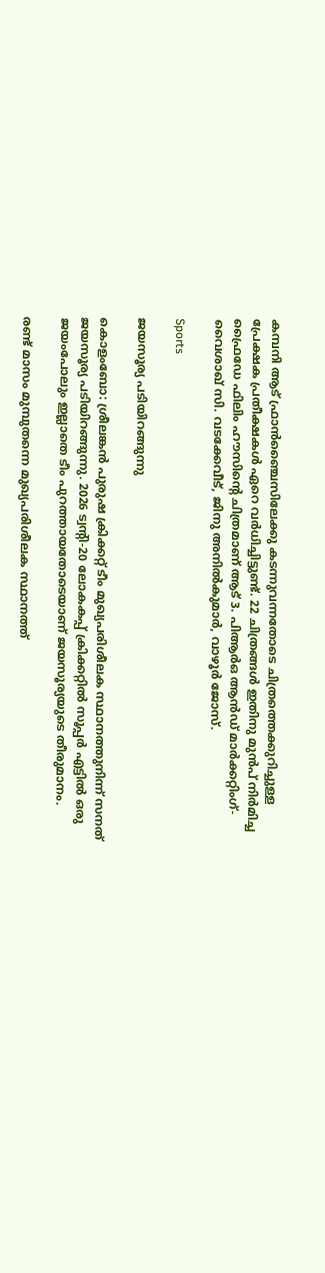കമ്പനി ആട് ഫ്രാൻഞ്ചൈസിലേക്കു കടന്നുവന്നതോടെ ചിത്രത്തെക്കുറിച്ചുള്ള പ്രേക്ഷക പ്രതീക്ഷകൾ ഏറെ വർധിച്ചിട്ടുണ്ട്. 22 ചിത്രങ്ങൾ ഇതിനു മുൻപ് നിർമിച്ച ഫ്രൈഡേ ഫിലിം ഹൗസിന്‍റെ ചിത്രമാണ് ആട് 3. പിആർഒ ആൻഡ് മാർക്കറ്റിംഗ്- വൈശാഖ് സി. വടക്കേവീട്, ജിനു അനിൽകുമാർ, വാഴൂർ ജോസ്.

Sports

ജയസൂര്യ പടിയിറങ്ങുന്നു

കൊളംബോ: ശ്രീലങ്കന്‍ പുരുഷ ക്രിക്കറ്റ് ടീം മുഖ്യപരിശീലക സ്ഥാനത്തുനിന്ന് സനത് ജയസൂര്യ പടിയിറങ്ങുന്നു. 2026 ട്വന്‍റി-20 ലോകകപ്പ് ക്രിക്കറ്റില്‍ സൂപ്പര്‍ എട്ടില്‍ ഒരു ജയംപോലും ഇല്ലാതെ ടീം പുറത്തായതോടെയാണ് ജയസൂര്യയുടെ തീരുമാനം.

രണ്ട് മാസം മുമ്പുതന്നെ മുഖ്യപരിശീലക സ്ഥാനത്ത്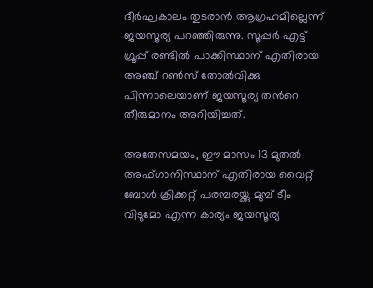ദീര്‍ഘകാലം തുടരാന്‍ ആഗ്രഹമില്ലെന്ന് ജയസൂര്യ പറഞ്ഞിരുന്നു. സൂപ്പര്‍ എട്ട് ഗ്രൂപ്പ് രണ്ടില്‍ പാക്കിസ്ഥാന് എതിരായ അഞ്ച് റണ്‍സ് തോല്‍വിക്കു പിന്നാലെയാണ് ജയസൂര്യ തന്‍റെ തീരുമാനം അറിയിച്ചത്.

അതേസമയം, ഈ മാസം 13 മുതല്‍ അഫ്ഗാനിസ്ഥാന് എതിരായ വൈറ്റ് ബോള്‍ ക്രിക്കറ്റ് പരമ്പരയ്ക്കു മുമ്പ് ടീം വിടുമോ എന്ന കാര്യം ജയസൂര്യ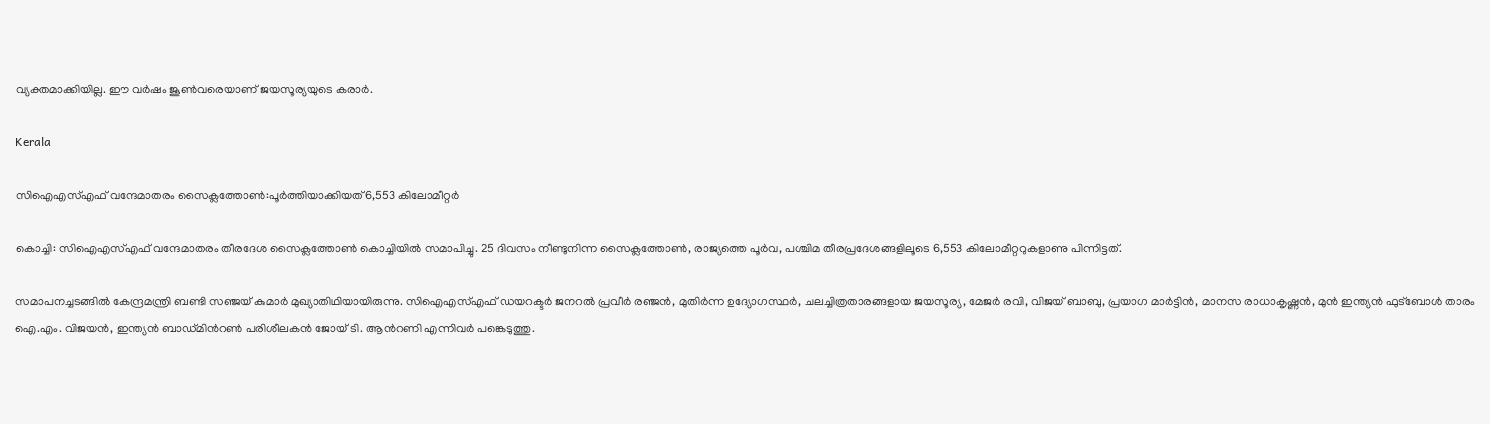വ്യക്തമാക്കിയില്ല. ഈ വര്‍ഷം ജൂണ്‍വരെയാണ് ജയസൂര്യയുടെ കരാര്‍.

Kerala

സിഐഎസ്എഫ് വന്ദേമാതരം സൈക്ലത്തോൺ:പൂർത്തിയാക്കിയത് 6,553 കിലോമീറ്റർ

കൊച്ചി: സിഐഎസ്എഫ് വന്ദേമാതരം തീരദേശ സൈക്ലത്തോൺ കൊച്ചിയിൽ സമാപിച്ചു. 25 ദിവസം നീണ്ടുനിന്ന സൈക്ലത്തോൺ, രാജ്യത്തെ പൂര്‍വ, പശ്ചിമ തീരപ്രദേശങ്ങളിലൂടെ 6,553 കിലോമീറ്ററുകളാണു പിന്നിട്ടത്.

സമാപനച്ചടങ്ങിൽ കേന്ദ്രമന്ത്രി ബണ്ടി സഞ്ജയ് കുമാർ മുഖ്യാതിഥിയായിരുന്നു. സിഐഎസ്എഫ് ഡയറക്ടർ ജനറൽ പ്രവീർ രഞ്ജൻ, മുതിർന്ന ഉദ്യോഗസ്ഥർ, ചലച്ചിത്രതാരങ്ങളായ ജയസൂര്യ, മേജർ രവി, വിജയ് ബാബു, പ്രയാഗ മാർട്ടിൻ, മാനസ രാധാകൃഷ്ണൻ, മുൻ ഇന്ത്യൻ ഫുട്ബോൾ താരം ഐ.എം. വിജയൻ, ഇന്ത്യൻ ബാഡ്മിന്‍റൺ പരിശീലകൻ ജോയ് ടി. ആന്‍റണി എന്നിവർ പങ്കെടുത്തു.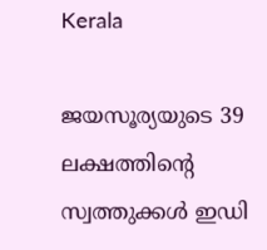Kerala

ജയസൂര്യയുടെ 39 ലക്ഷത്തിന്‍റെ സ്വത്തുക്കള്‍ ഇഡി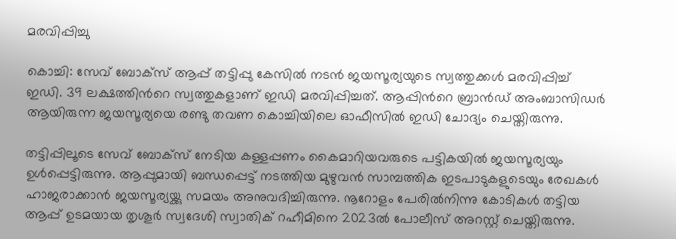മരവിപ്പിച്ചു

കൊച്ചി: സേവ് ബോക്‌സ് ആപ്പ് തട്ടിപ്പു കേസില്‍ നടന്‍ ജയസൂര്യയുടെ സ്വത്തുക്കള്‍ മരവിപ്പിച്ച് ഇഡി. 39 ലക്ഷത്തിന്‍റെ സ്വത്തുകളാണ് ഇഡി മരവിപ്പിച്ചത്. ആപ്പിന്‍റെ ബ്രാന്‍ഡ് അംബാസിഡര്‍ ആയിരുന്ന ജയസൂര്യയെ രണ്ടു തവണ കൊച്ചിയിലെ ഓഫീസില്‍ ഇഡി ചോദ്യം ചെയ്തിരുന്നു.

തട്ടിപ്പിലൂടെ സേവ് ബോക്‌സ് നേടിയ കള്ളപ്പണം കൈമാറിയവരുടെ പട്ടികയില്‍ ജയസൂര്യയും ഉള്‍പ്പെട്ടിരുന്നു. ആപ്പുമായി ബന്ധപ്പെട്ട് നടത്തിയ മുഴുവന്‍ സാമ്പത്തിക ഇടപാടുകളുടെയും രേഖകള്‍ ഹാജരാക്കാന്‍ ജയസൂര്യയ്ക്കു സമയം അനുവദിച്ചിരുന്നു. നൂറോളം പേരില്‍നിന്നു കോടികള്‍ തട്ടിയ ആപ്പ് ഉടമയായ തൃശൂര്‍ സ്വദേശി സ്വാതിക് റഹീമിനെ 2023ല്‍ പോലീസ് അറസ്റ്റ് ചെയ്തിരുന്നു.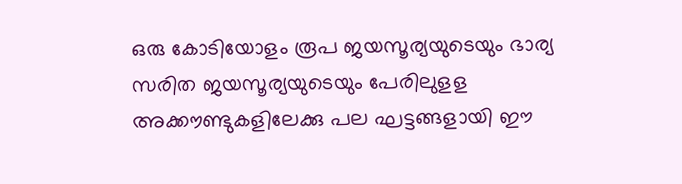ഒരു കോടിയോളം രൂപ ജയസൂര്യയുടെയും ഭാര്യ സരിത ജയസൂര്യയുടെയും പേരിലുളള അക്കൗണ്ടുകളിലേക്കു പല ഘട്ടങ്ങളായി ഈ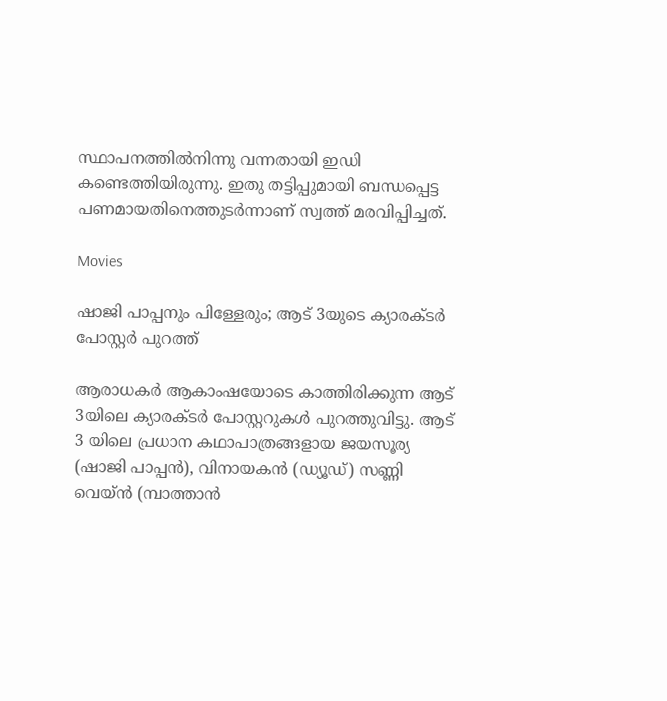സ്ഥാപനത്തില്‍നിന്നു വന്നതായി ഇഡി കണ്ടെത്തിയിരുന്നു. ഇതു തട്ടിപ്പുമായി ബന്ധപ്പെട്ട പണമായതിനെത്തുടര്‍ന്നാണ് സ്വത്ത് മരവിപ്പിച്ചത്.

Movies

ഷാജി പാപ്പനും പിള്ളേരും; ആട് 3യുടെ ക്യാരക്ടർ പോസ്റ്റർ പുറത്ത്

ആരാധകർ ആകാംഷയോടെ കാത്തിരിക്കുന്ന ആട് 3യിലെ ക്യാരക്ടർ പോസ്റ്ററുകൾ പുറത്തുവിട്ടു. ആട് 3 യിലെ പ്രധാന കഥാപാത്രങ്ങളായ ജയസൂര്യ (ഷാജി പാപ്പൻ), വിനായകൻ (ഡ്യൂഡ്) സണ്ണി വെയ്ൻ (മ്പാത്താൻ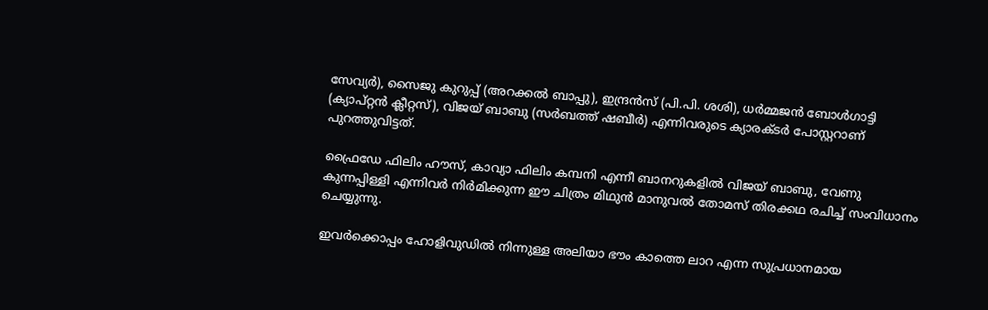സേവ്യർ), സൈജു കുറുപ്പ് (അറക്കൽ ബാപ്പു), ഇന്ദ്രൻസ് (പി.പി. ശശി), ധർമ്മജൻ ബോൾഗാട്ടി (ക്യാപ്റ്റൻ ക്ലീറ്റസ്), വിജയ് ബാബു (സർബത്ത് ഷബീർ) എന്നിവരുടെ ക്യാരക്ടർ പോസ്റ്ററാണ് പുറത്തുവിട്ടത്.

ഫ്രൈഡേ ഫിലിം ഹൗസ്, കാവ്യാ ഫിലിം കമ്പനി എന്നീ ബാനറുകളിൽ വിജയ് ബാബു, വേണു കുന്നപ്പിള്ളി എന്നിവർ നിർമിക്കുന്ന ഈ ചിത്രം മിഥുൻ മാനുവൽ തോമസ് തിരക്കഥ രചിച്ച് സംവിധാനം ചെയ്യുന്നു.

ഇവർക്കൊപ്പം ഹോളിവുഡിൽ നിന്നുള്ള അലിയാ ഭൗം കാത്തെ ലാറ എന്ന സുപ്രധാനമായ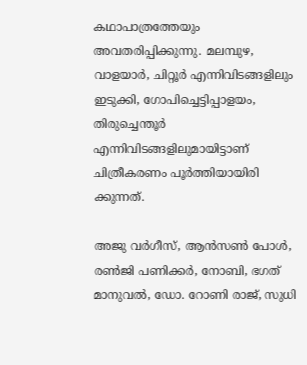കഥാപാത്രത്തേയും അവതരിപ്പിക്കുന്നു. മലമ്പുഴ, വാളയാർ, ചിറ്റൂർ എന്നിവിടങ്ങളിലും ഇടുക്കി, ഗോപിച്ചെട്ടിപ്പാളയം, തിരുച്ചെന്തൂർ എന്നിവിടങ്ങളിലുമായിട്ടാണ് ചിത്രീകരണം പൂർത്തിയായിരി ക്കുന്നത്.

അജു വർഗീസ്, ആൻസൺ പോൾ, രൺജി പണിക്കർ, നോബി, ഭഗത് മാനുവൽ, ഡോ. റോണി രാജ്, സുധി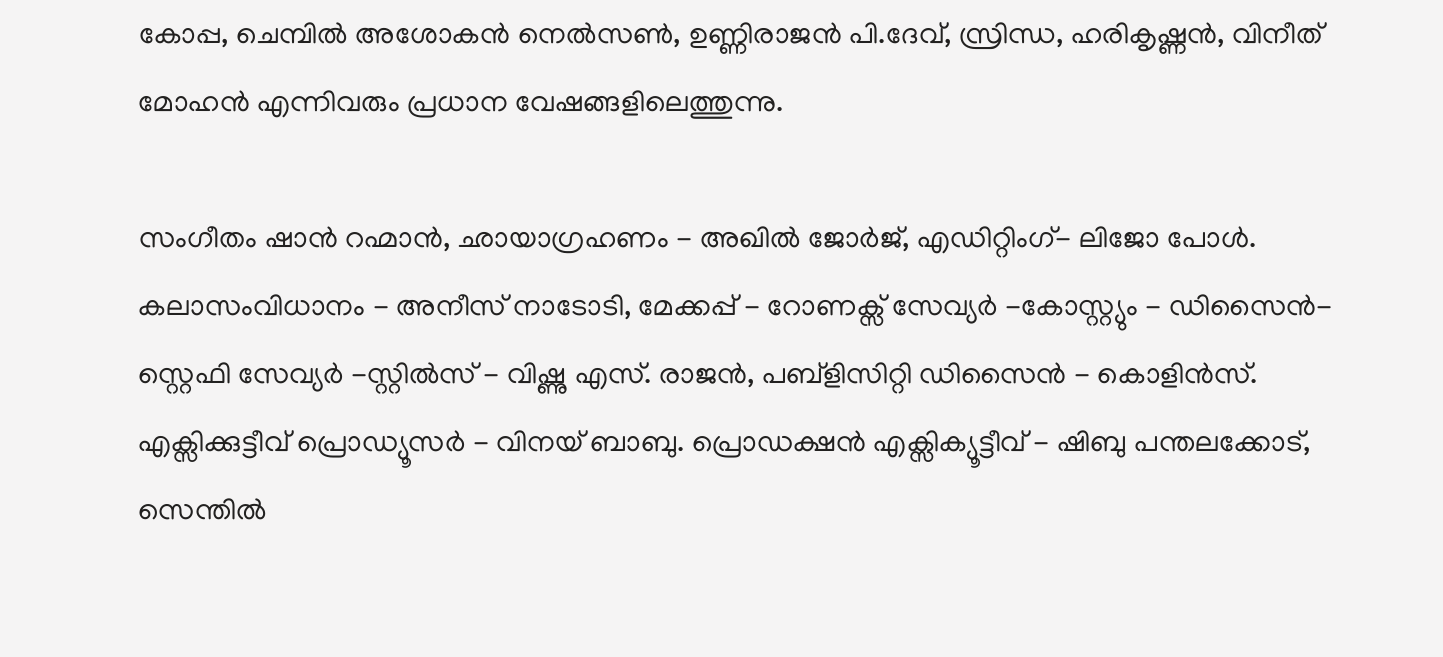കോപ്പ, ചെമ്പിൽ അശോകൻ നെൽസൺ, ഉണ്ണിരാജൻ പി.ദേവ്, സ്രിന്ധ, ഹരികൃഷ്ണൻ, വിനീത് മോഹൻ എന്നിവരും പ്രധാന വേഷങ്ങളിലെത്തുന്നു.

സംഗീതം ഷാൻ റഹ്മാൻ, ഛായാഗ്രഹണം - അഖിൽ ജോർജ്, എഡിറ്റിംഗ്- ലിജോ പോൾ. കലാസംവിധാനം - അനീസ് നാടോടി, മേക്കപ്പ് - റോണക്സ് സേവ്യർ -കോസ്റ്റ്യും - ഡിസൈൻ-സ്റ്റെഫി സേവ്യർ -സ്റ്റിൽസ് - വിഷ്ണു എസ്. രാജൻ, പബ്ളിസിറ്റി ഡിസൈൻ - കൊളിൻസ്. എക്സിക്കുട്ടീവ് പ്രൊഡ്യൂസർ - വിനയ് ബാബു. പ്രൊഡക്ഷൻ എക്സിക്യൂട്ടീവ് - ഷിബു പന്തലക്കോട്, സെന്തിൽ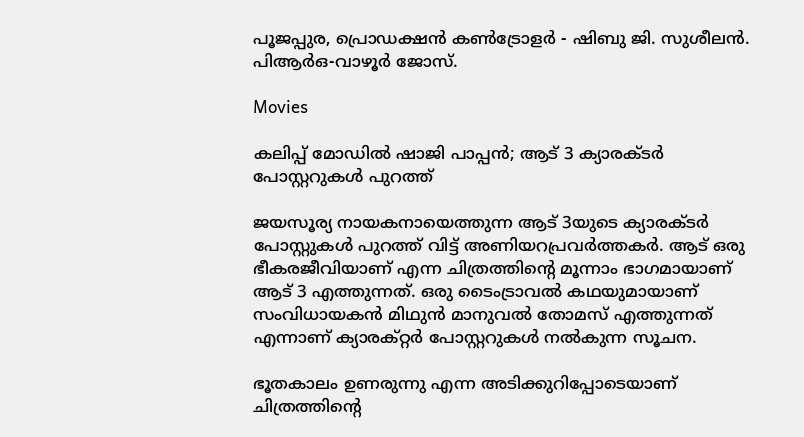പൂജപ്പുര, പ്രൊഡക്ഷൻ കൺട്രോളർ - ഷിബു ജി. സുശീലൻ. പിആർഒ-വാഴൂർ ജോസ്.

Movies

കലിപ്പ് മോഡിൽ ഷാജി പാപ്പൻ; ആട് 3 ക്യാരക്ടർ പോസ്റ്ററുകൾ പുറത്ത്

ജയസൂര്യ നായകനായെത്തുന്ന ആട് 3യുടെ ക്യാരക്ടർ പോസ്റ്റുകള്‍ പുറത്ത് വിട്ട് അണിയറപ്രവർത്തകർ. ആട് ഒരു ഭീകരജീവിയാണ് എന്ന ചിത്രത്തിന്‍റെ മൂന്നാം ഭാഗമായാണ് ആട് 3 എത്തുന്നത്. ഒരു ടൈംട്രാവൽ കഥയുമായാണ് സംവിധായകൻ മിഥുൻ മാനുവല്‍ തോമസ് എത്തുന്നത് എന്നാണ് ക്യാരക്റ്റർ പോസ്റ്ററുകൾ നൽകുന്ന സൂചന.

ഭൂതകാലം ഉണരുന്നു എന്ന അടിക്കുറിപ്പോടെയാണ് ചിത്രത്തിന്‍റെ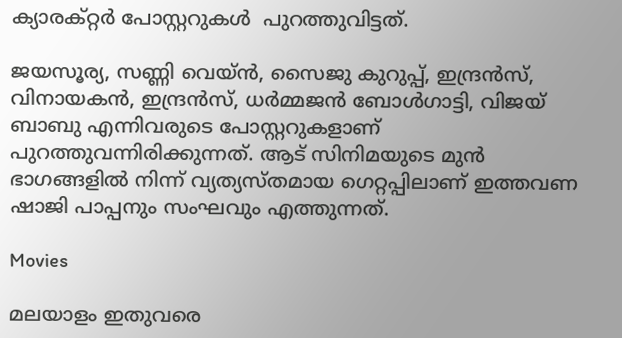ക്യാരക്റ്റർ പോസ്റ്ററുകൾ  പുറത്തുവിട്ടത്.

ജയസൂര്യ, സണ്ണി വെയ്ൻ, സൈജു കുറുപ്പ്, ഇന്ദ്രന്‍സ്, വിനായകൻ, ഇന്ദ്രൻസ്, ധർമ്മജൻ ബോൾഗാട്ടി, വിജയ് ബാബു എന്നിവരുടെ പോസ്റ്ററുകളാണ് പുറത്തുവന്നിരിക്കുന്നത്. ആട് സിനിമയുടെ മുൻ ഭാഗങ്ങളിൽ നിന്ന് വ്യത്യസ്തമായ ഗെറ്റപ്പിലാണ് ഇത്തവണ ഷാജി പാപ്പനും സംഘവും എത്തുന്നത്.

Movies

മലയാളം ഇതുവരെ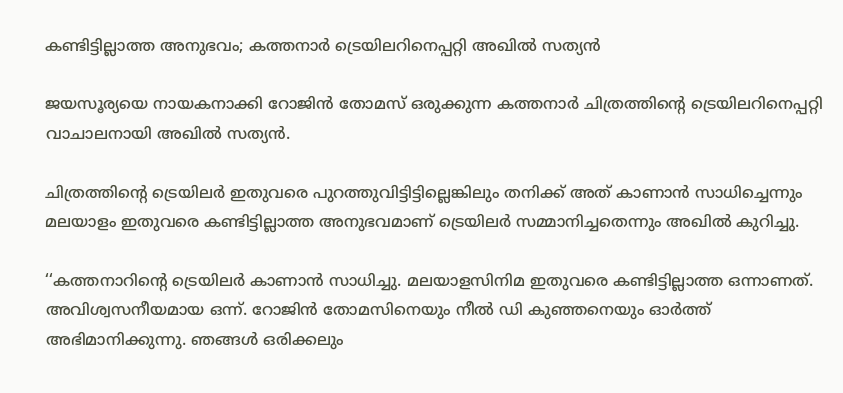കണ്ടിട്ടില്ലാത്ത അനുഭവം; കത്തനാർ ട്രെയിലറിനെപ്പറ്റി അഖിൽ സത്യൻ

ജയസൂര്യയെ നായകനാക്കി റോജിൻ തോമസ് ഒരുക്കുന്ന കത്തനാർ ചിത്രത്തിന്‍റെ ട്രെയിലറിനെപ്പറ്റി വാചാലനായി അഖിൽ സത്യൻ.

ചിത്രത്തിന്‍റെ ട്രെയിലർ ഇതുവരെ പുറത്തുവിട്ടിട്ടില്ലെങ്കിലും തനിക്ക് അത് കാണാൻ സാധിച്ചെന്നും മലയാളം ഇതുവരെ കണ്ടിട്ടില്ലാത്ത അനുഭവമാണ് ട്രെയിലർ സമ്മാനിച്ചതെന്നും അഖിൽ കുറിച്ചു.

‘‘കത്തനാറിന്‍റെ ട്രെയിലർ കാണാൻ സാധിച്ചു. മലയാളസിനിമ ഇതുവരെ കണ്ടിട്ടില്ലാത്ത ഒന്നാണത്. അവിശ്വസനീയമായ ഒന്ന്. റോജിൻ തോമസിനെയും നീൽ ഡി കുഞ്ഞനെയും ഓർത്ത് അഭിമാനിക്കുന്നു. ഞങ്ങൾ ഒരിക്കലും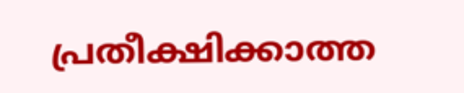പ്രതീക്ഷിക്കാത്ത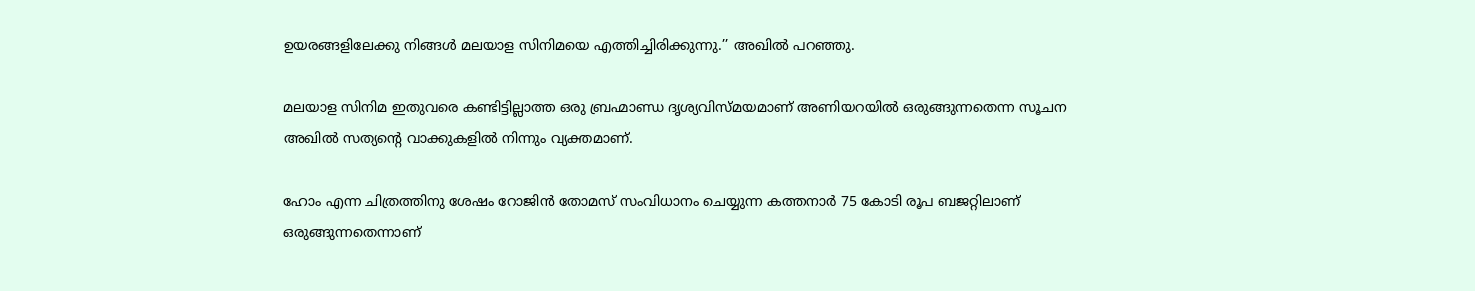ഉയരങ്ങളിലേക്കു നിങ്ങൾ മലയാള സിനിമയെ എത്തിച്ചിരിക്കുന്നു.’’ അഖിൽ പറഞ്ഞു.

മലയാള സിനിമ ഇതുവരെ കണ്ടിട്ടില്ലാത്ത ഒരു ബ്രഹ്മാണ്ഡ ദൃശ്യവിസ്മയമാണ് അണിയറയിൽ ഒരുങ്ങുന്നതെന്ന സൂചന അഖിൽ സത്യന്‍റെ വാക്കുകളിൽ നിന്നും വ്യക്തമാണ്.

ഹോം എന്ന ചിത്രത്തിനു ശേഷം റോജിൻ തോമസ് സംവിധാനം ചെയ്യുന്ന കത്തനാർ 75 കോടി രൂപ ബജറ്റിലാണ് ഒരുങ്ങുന്നതെന്നാണ്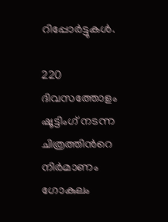റിപ്പോർട്ടുകൾ.

220 ദിവസത്തോളം ഷൂട്ടിംഗ് നടന്ന ചിത്രത്തിന്‍റെ നിർമാണം ഗോകുലം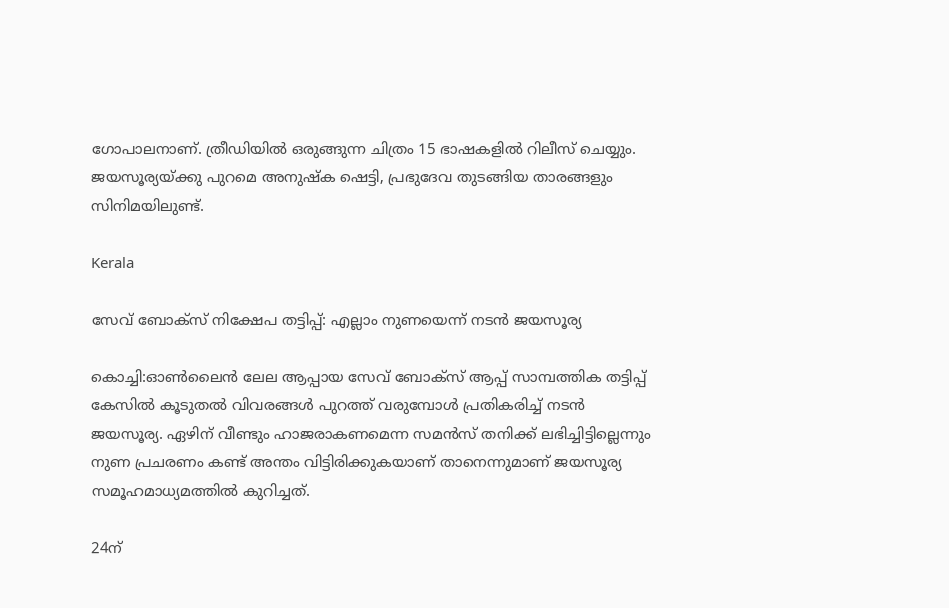ഗോപാലനാണ്. ത്രീഡിയിൽ ഒരുങ്ങുന്ന ചിത്രം 15 ഭാഷകളിൽ റിലീസ് ചെയ്യും. ജയസൂര്യയ്ക്കു പുറമെ അനുഷ്ക ഷെട്ടി, പ്രഭുദേവ തുടങ്ങിയ താരങ്ങളും സിനിമയിലുണ്ട്.

Kerala

സേവ് ബോക്സ് നിക്ഷേപ തട്ടിപ്പ്: എല്ലാം നുണയെന്ന് നടന്‍ ജയസൂര്യ

കൊച്ചി:ഓണ്‍ലൈന്‍ ലേല ആപ്പായ സേവ് ബോക്‌സ് ആപ്പ് സാമ്പത്തിക തട്ടിപ്പ് കേസില്‍ കൂടുതല്‍ വിവരങ്ങള്‍ പുറത്ത് വരുമ്പോള്‍ പ്രതികരിച്ച് നടന്‍ ജയസൂര്യ. ഏഴിന് വീണ്ടും ഹാജരാകണമെന്ന സമന്‍സ് തനിക്ക് ലഭിച്ചിട്ടില്ലെന്നും നുണ പ്രചരണം കണ്ട് അന്തം വിട്ടിരിക്കുകയാണ് താനെന്നുമാണ് ജയസൂര്യ സമൂഹമാധ്യമത്തില്‍ കുറിച്ചത്.

24ന്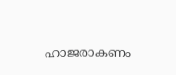ഹാജരാകണം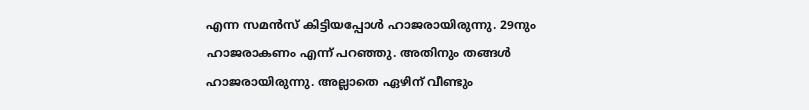എന്ന സമന്‍സ് കിട്ടിയപ്പോള്‍ ഹാജരായിരുന്നു. 29നും ഹാജരാകണം എന്ന് പറഞ്ഞു. അതിനും തങ്ങള്‍ ഹാജരായിരുന്നു. അല്ലാതെ ഏഴിന് വീണ്ടും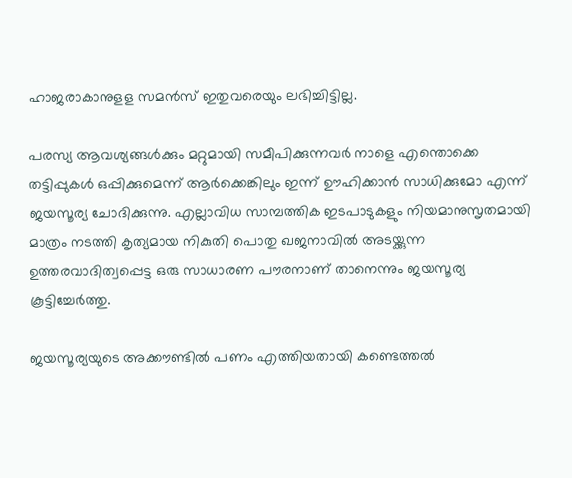ഹാജരാകാനുളള സമന്‍സ് ഇതുവരെയും ലഭിച്ചിട്ടില്ല.

പരസ്യ ആവശ്യങ്ങള്‍ക്കും മറ്റുമായി സമീപിക്കുന്നവര്‍ നാളെ എന്തൊക്കെ തട്ടിപ്പുകള്‍ ഒപ്പിക്കുമെന്ന് ആര്‍ക്കെങ്കിലും ഇന്ന് ഊഹിക്കാന്‍ സാധിക്കുമോ എന്ന് ജയസൂര്യ ചോദിക്കുന്നു. എല്ലാവിധ സാമ്പത്തിക ഇടപാടുകളും നിയമാനുസൃതമായി മാത്രം നടത്തി കൃത്യമായ നികുതി പൊതു ഖജനാവില്‍ അടയ്ക്കുന്ന ഉത്തരവാദിത്വപ്പെട്ട ഒരു സാധാരണ പൗരനാണ് താനെന്നും ജയസൂര്യ കൂട്ടിച്ചേര്‍ത്തു.

ജയസൂര്യയുടെ അക്കൗണ്ടില്‍ പണം എത്തിയതായി കണ്ടെത്തല്‍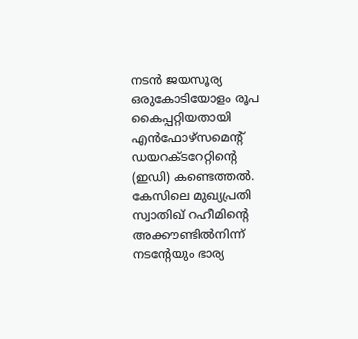നടന്‍ ജയസൂര്യ ഒരുകോടിയോളം രൂപ കൈപ്പറ്റിയതായി എന്‍ഫോഴ്‌സമെന്‍റ് ഡയറക്ടറേറ്റിന്‍റെ (ഇഡി) കണ്ടെത്തല്‍. കേസിലെ മുഖ്യപ്രതി സ്വാതിഖ് റഹീമിന്‍റെ അക്കൗണ്ടില്‍നിന്ന് നടന്‍റേയും ഭാര്യ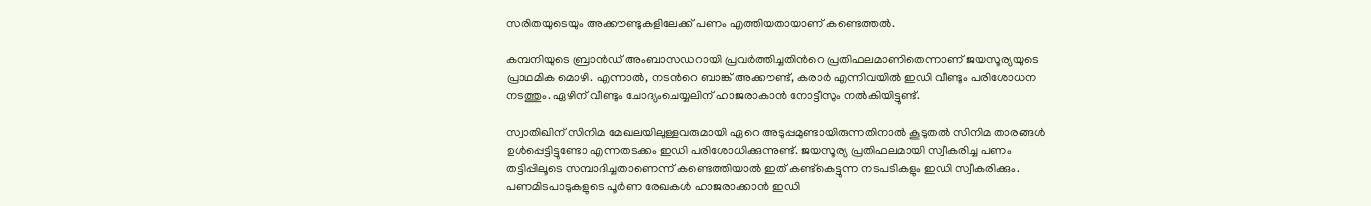സരിതയുടെയും അക്കൗണ്ടുകളിലേക്ക് പണം എത്തിയതായാണ് കണ്ടെത്തല്‍.

കമ്പനിയുടെ ബ്രാന്‍ഡ് അംബാസഡറായി പ്രവര്‍ത്തിച്ചതിന്‍റെ പ്രതിഫലമാണിതെന്നാണ് ജയസൂര്യയുടെ പ്രാഥമിക മൊഴി. എന്നാല്‍, നടന്‍റെ ബാങ്ക് അക്കൗണ്ട്, കരാര്‍ എന്നിവയില്‍ ഇഡി വീണ്ടും പരിശോധന നടത്തും. ഏഴിന് വീണ്ടും ചോദ്യംചെയ്യലിന് ഹാജരാകാന്‍ നോട്ടീസും നല്‍കിയിട്ടുണ്ട്.

സ്വാതിഖിന് സിനിമ മേഖലയിലുള്ളവരുമായി ഏറെ അടുപ്പമുണ്ടായിരുന്നതിനാല്‍ കൂടുതല്‍ സിനിമ താരങ്ങള്‍ ഉള്‍പ്പെട്ടിട്ടുണ്ടോ എന്നതടക്കം ഇഡി പരിശോധിക്കുന്നുണ്ട്. ജയസൂര്യ പ്രതിഫലമായി സ്വീകരിച്ച പണം തട്ടിപ്പിലൂടെ സമ്പാദിച്ചതാണെന്ന് കണ്ടെത്തിയാല്‍ ഇത് കണ്ട്‌കെട്ടുന്ന നടപടികളും ഇഡി സ്വീകരിക്കും. പണമിടപാടുകളുടെ പൂര്‍ണ രേഖകള്‍ ഹാജരാക്കാന്‍ ഇഡി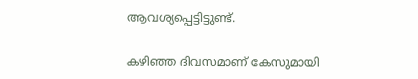ആവശ്യപ്പെട്ടിട്ടുണ്ട്.

കഴിഞ്ഞ ദിവസമാണ് കേസുമായി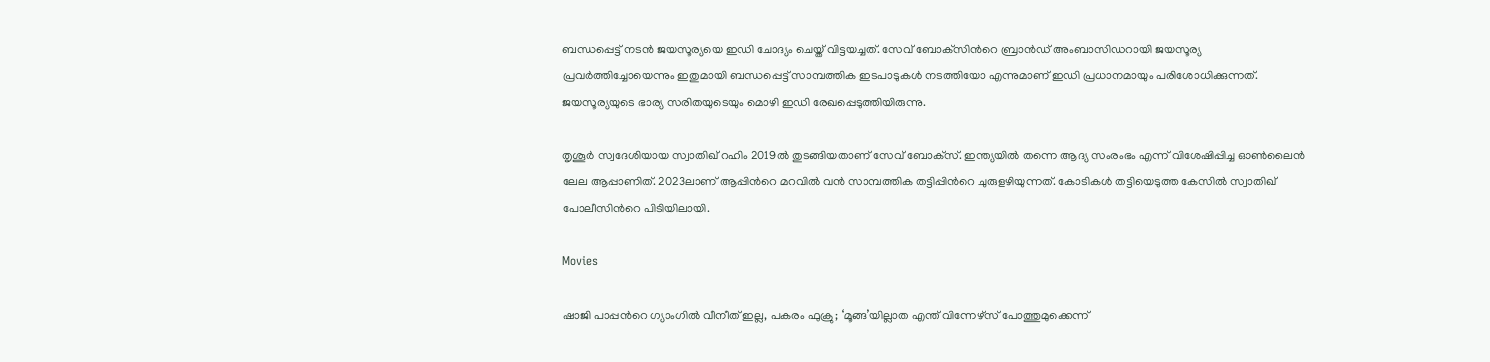ബന്ധപ്പെട്ട് നടന്‍ ജയസൂര്യയെ ഇഡി ചോദ്യം ചെയ്ത് വിട്ടയച്ചത്. സേവ് ബോക്‌സിന്‍റെ ബ്രാന്‍ഡ് അംബാസിഡറായി ജയസൂര്യ പ്രവര്‍ത്തിച്ചോയെന്നും ഇതുമായി ബന്ധപ്പെട്ട് സാമ്പത്തിക ഇടപാടുകള്‍ നടത്തിയോ എന്നുമാണ് ഇഡി പ്രധാനമായും പരിശോധിക്കുന്നത്. ജയസൂര്യയുടെ ഭാര്യ സരിതയുടെയും മൊഴി ഇഡി രേഖപ്പെടുത്തിയിരുന്നു.

തൃശൂര്‍ സ്വദേശിയായ സ്വാതിഖ് റഹിം 2019ല്‍ തുടങ്ങിയതാണ് സേവ് ബോക്‌സ്. ഇന്ത്യയില്‍ തന്നെ ആദ്യ സംരംഭം എന്ന് വിശേഷിപ്പിച്ച ഓണ്‍ലൈന്‍ ലേല ആപ്പാണിത്. 2023ലാണ് ആപ്പിന്‍റെ മറവില്‍ വന്‍ സാമ്പത്തിക തട്ടിപ്പിന്‍റെ ചുരുളഴിയുന്നത്. കോടികള്‍ തട്ടിയെടുത്ത കേസില്‍ സ്വാതിഖ് പോലീസിന്‍റെ പിടിയിലായി.

Movies

ഷാജി പാപ്പന്‍റെ ഗ്യാംഗിൽ വീനീത് ഇല്ല, പകരം ഫുക്രു; ‘മൂങ്ങ’യില്ലാത എന്ത് വിന്നേഴ്സ് പോത്തുമുക്കെന്ന്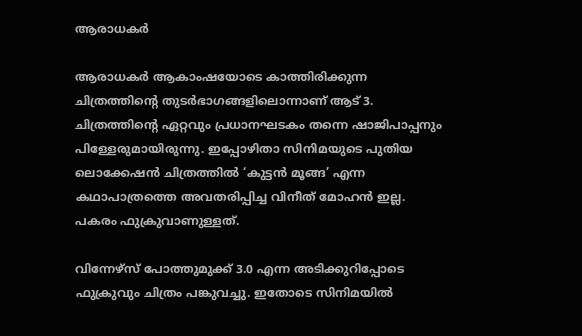ആരാധകർ

ആരാധകർ ആകാംഷയോടെ കാത്തിരിക്കുന്ന ചിത്രത്തിന്‍റെ തുടർഭാഗങ്ങളിലൊന്നാണ് ആട് 3. ചിത്രത്തിന്‍റെ ഏറ്റവും പ്രധാനഘടകം തന്നെ ഷാജിപാപ്പനും പിള്ളേരുമായിരുന്നു. ഇപ്പോഴിതാ സിനിമയുടെ പുതിയ ലൊക്കേഷൻ ചിത്രത്തിൽ ‘കുട്ടൻ മൂങ്ങ’ എന്ന കഥാപാത്രത്തെ അവതരിപ്പിച്ച വിനീത് മോഹൻ ഇല്ല. പകരം ഫുക്രുവാണുള്ളത്.

വിന്നേഴ്സ് പോത്തുമുക്ക് 3.0 എന്ന അടിക്കുറിപ്പോടെ ഫുക്രുവും ചിത്രം പങ്കുവച്ചു. ഇതോടെ സിനിമയിൽ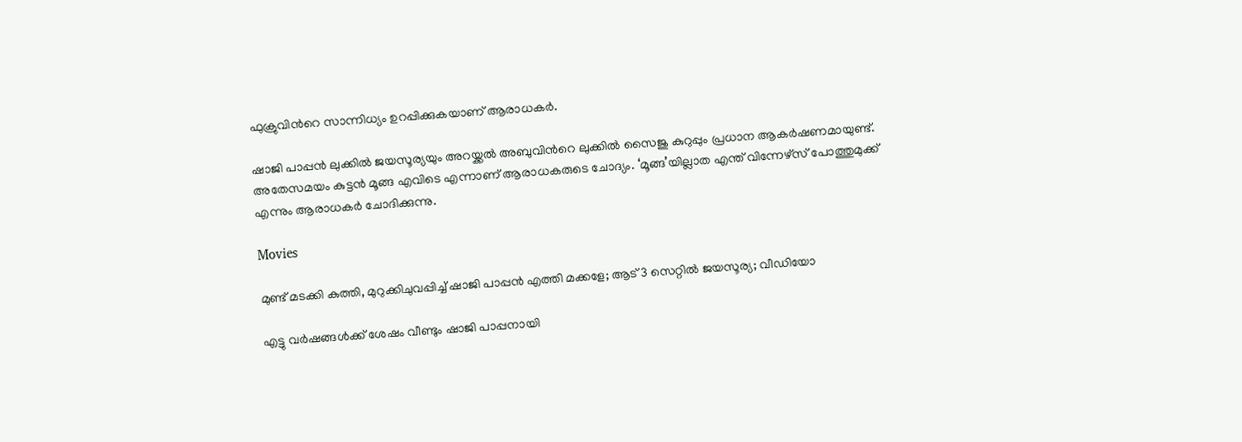ഫുക്രുവിന്‍റെ സാന്നിധ്യം ഉറപ്പിക്കുകയാണ് ആരാധകർ.

ഷാജി പാപ്പൻ ലുക്കിൽ ജയസൂര്യയും അറയ്ക്കൽ അബുവിന്‍റെ ലുക്കിൽ സൈജു കുറുപ്പും പ്രധാന ആകർഷണമായുണ്ട്. അതേസമയം കുട്ടൻ മൂങ്ങ എവിടെ എന്നാണ് ആരാധകരുടെ ചോദ്യം. ‘മൂങ്ങ’യില്ലാത എന്ത് വിന്നേഴ്സ് പോത്തുമുക്ക് എന്നും ആരാധകർ ചോദിക്കുന്നു.

Movies

മുണ്ട് മടക്കി കുത്തി, മുറുക്കിചുവപ്പിച്ച് ഷാജി പാപ്പൻ എത്തി മക്കളേ; ആട് 3 സെറ്റിൽ ജയസൂര്യ; വീഡിയോ

എട്ടു വർഷങ്ങൾക്ക് ശേഷം വീണ്ടും ഷാജി പാപ്പനായി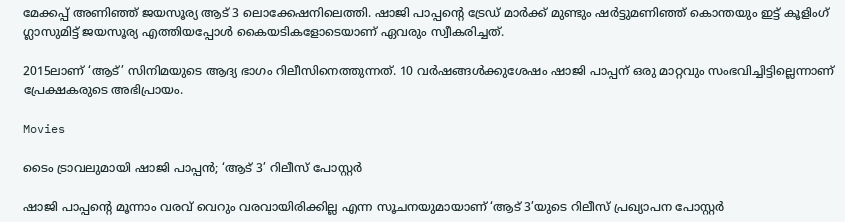മേക്കപ്പ് അണിഞ്ഞ് ജയസൂര്യ ആട് 3 ലൊക്കേഷനിലെത്തി. ഷാജി പാപ്പന്‍റെ ട്രേഡ് മാർക്ക് മുണ്ടും ഷർട്ടുമണിഞ്ഞ് കൊന്തയും ഇട്ട് കൂളിംഗ് ഗ്ലാസുമിട്ട് ജയസൂര്യ എത്തിയപ്പോൾ കൈയടികളോടെയാണ് ഏവരും സ്വീകരിച്ചത്.

2015ലാണ് ‘ആട്’ സിനിമയുടെ ആദ്യ ഭാഗം റിലീസിനെത്തുന്നത്. 10 വർഷങ്ങൾക്കുശേഷം ഷാജി പാപ്പന് ഒരു മാറ്റവും സംഭവിച്ചിട്ടില്ലെന്നാണ് പ്രേക്ഷകരുടെ അഭിപ്രായം.

Movies

ടൈം ട്രാവലുമായി ഷാജി പാപ്പൻ; ‘ആട് 3’ റിലീസ് പോസ്റ്റർ

ഷാജി പാപ്പന്‍റെ മൂന്നാം വരവ് വെറും വരവായിരിക്കില്ല എന്ന സൂചനയുമായാണ് ‘ആട് 3’യുടെ റിലീസ് പ്രഖ്യാപന പോസ്റ്റർ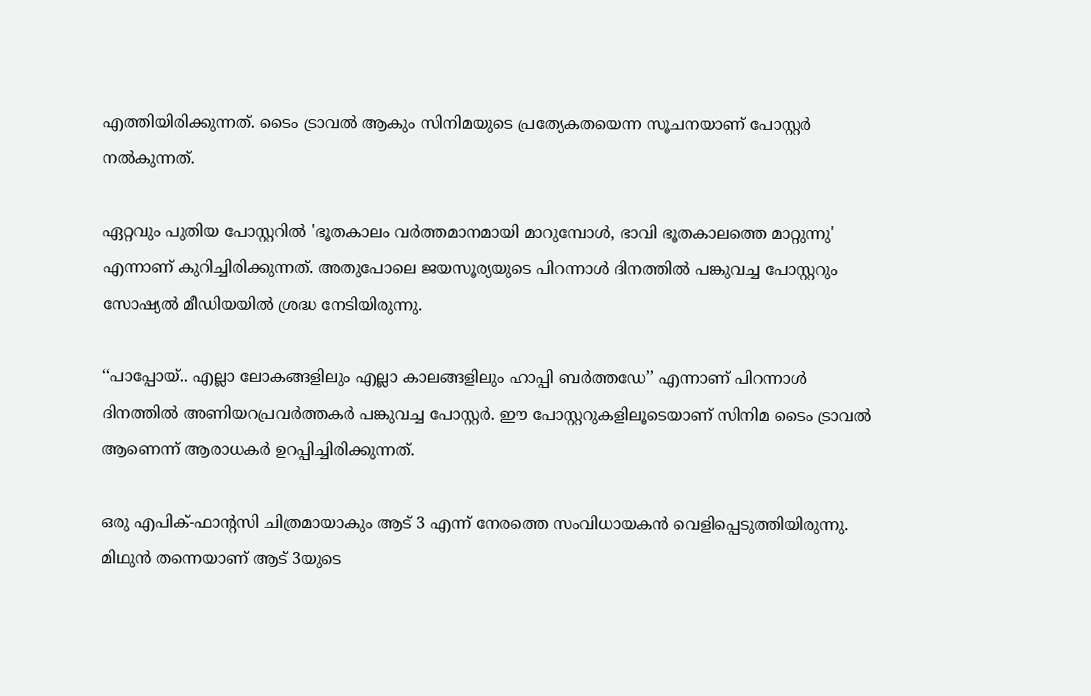എത്തിയിരിക്കുന്നത്. ടൈം ട്രാവൽ ആകും സിനിമയുടെ പ്രത്യേകതയെന്ന സൂചനയാണ് പോസ്റ്റർ നൽകുന്നത്.

ഏറ്റവും പുതിയ പോസ്റ്ററിൽ 'ഭൂതകാലം വർത്തമാനമായി മാറുമ്പോൾ, ഭാവി ഭൂതകാലത്തെ മാറ്റുന്നു' എന്നാണ് കുറിച്ചിരിക്കുന്നത്. അതുപോലെ ജയസൂര്യയുടെ പിറന്നാൾ ദിനത്തിൽ പങ്കുവച്ച പോസ്റ്ററും സോഷ്യൽ മീഡിയയിൽ ശ്രദ്ധ നേടിയിരുന്നു.

‘‘പാപ്പോയ്.. എല്ലാ ലോകങ്ങളിലും എല്ലാ കാലങ്ങളിലും ഹാപ്പി ബർത്തഡേ’’ എന്നാണ് പിറന്നാൾ ദിനത്തിൽ അണിയറപ്രവർത്തകർ പങ്കുവച്ച പോസ്റ്റർ. ഈ പോസ്റ്ററുകളിലൂടെയാണ് സിനിമ ടൈം ട്രാവൽ ആണെന്ന് ആരാധകർ ഉറപ്പിച്ചിരിക്കുന്നത്.

ഒരു എപിക്-ഫാന്‍റസി ചിത്രമായാകും ആട് 3 എന്ന് നേരത്തെ സംവിധായകൻ വെളിപ്പെടുത്തിയിരുന്നു. മിഥുൻ തന്നെയാണ് ആട് 3യുടെ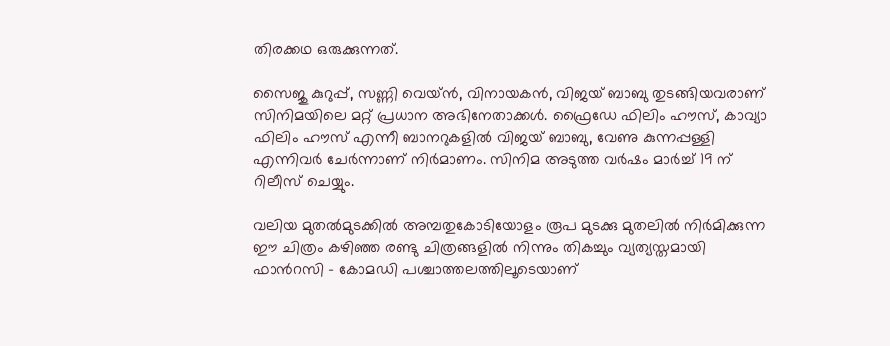തിരക്കഥ ഒരുക്കുന്നത്.

സൈജു കുറുപ്പ്, സണ്ണി വെയ്ൻ, വിനായകൻ, വിജയ് ബാബു തുടങ്ങിയവരാണ് സിനിമയിലെ മറ്റ്‌ പ്രധാന അഭിനേതാക്കൾ. ഫ്രൈഡേ ഫിലിം ഹൗസ്, കാവ്യാ ഫിലിം ഹൗസ് എന്നീ ബാനറുകളിൽ വിജയ് ബാബു, വേണു കുന്നപ്പള്ളി എന്നിവർ ചേർന്നാണ് നിർമാണം. സിനിമ അടുത്ത വർഷം മാർച്ച് 19 ന് റിലീസ് ചെയ്യും.

വലിയ മുതൽമുടക്കിൽ അമ്പതുകോടിയോളം രൂപ മുടക്കു മുതലിൽ നിർമിക്കുന്ന ഈ ചിത്രം കഴിഞ്ഞ രണ്ടു ചിത്രങ്ങളിൽ നിന്നും തികച്ചും വ്യത്യസ്തമായി ഫാന്‍റസി - കോമഡി പശ്ചാത്തലത്തിലൂടെയാണ്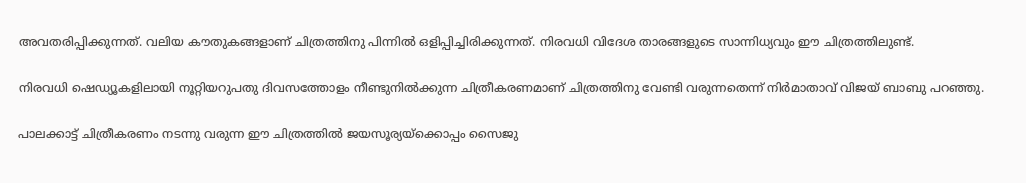അവതരിപ്പിക്കുന്നത്. വലിയ കൗതുകങ്ങളാണ് ചിത്രത്തിനു പിന്നിൽ ഒളിപ്പിച്ചിരിക്കുന്നത്. നിരവധി വിദേശ താരങ്ങളുടെ സാന്നിധ്യവും ഈ ചിത്രത്തിലുണ്ട്.

നിരവധി ഷെഡ്യൂകളിലായി നൂറ്റിയറുപതു ദിവസത്തോളം നീണ്ടുനിൽക്കുന്ന ചിത്രീകരണമാണ് ചിത്രത്തിനു വേണ്ടി വരുന്നതെന്ന് നിർമാതാവ് വിജയ് ബാബു പറഞ്ഞു.

പാലക്കാട്ട് ചിത്രീകരണം നടന്നു വരുന്ന ഈ ചിത്രത്തിൽ ജയസൂര്യയ്ക്കൊപ്പം സൈജു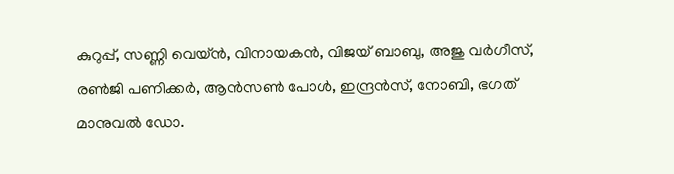കുറുപ്പ്, സണ്ണി വെയ്ൻ, വിനായകൻ, വിജയ് ബാബു, അജു വർഗീസ്, രൺജി പണിക്കർ, ആൻസൺ പോൾ, ഇന്ദ്രൻസ്, നോബി, ഭഗത് മാനുവൽ ഡോ.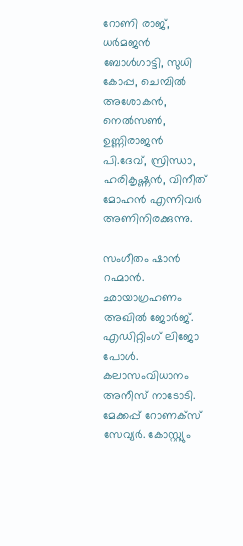റോണി രാജ്, ധർമജൻ ബോൾഗാട്ടി, സുധി കോപ്പ, ചെമ്പിൽ അശോകൻ, നെൽസൺ, ഉണ്ണിരാജൻ പി.ദേവ്, സ്രിന്ധാ, ഹരികൃഷ്ണൻ, വിനീത് മോഹൻ എന്നിവർ അണിനിരക്കുന്നു.

സംഗീതം ഷാൻ റഹ്മാൻ. ഛായാഗ്രഹണം അഖിൽ ജോർജ്. എഡിറ്റിംഗ് ലിജോ പോൾ. കലാസംവിധാനം അനീസ് നാടോടി. മേക്കപ്പ് റോണക്സ് സേവ്യർ. കോസ്റ്റ്യും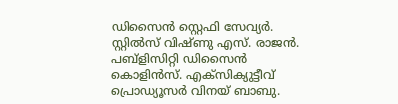ഡിസൈൻ സ്റ്റെഫി സേവ്യർ. സ്റ്റിൽസ് വിഷ്ണു എസ്. രാജൻ. പബ്ളിസിറ്റി ഡിസൈൻ കൊളിൻസ്. എക്സിക്യുട്ടീവ് പ്രൊഡ്യൂസർ വിനയ് ബാബു.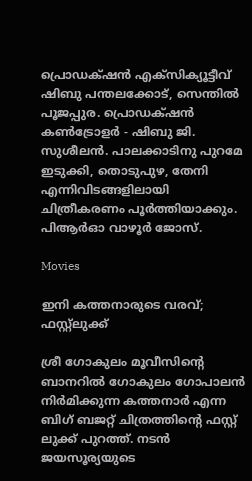പ്രൊഡക്‌ഷൻ എക്സിക്യൂട്ടീവ് ഷിബു പന്തലക്കോട്, സെന്തിൽ പൂജപ്പുര. പ്രൊഡക്‌ഷൻ കൺട്രോളർ - ഷിബു ജി. സുശീലൻ. പാലക്കാടിനു പുറമേ ഇടുക്കി, തൊടുപുഴ, തേനി എന്നിവിടങ്ങളിലായി ചിത്രീകരണം പൂർത്തിയാക്കും. പിആർഓ വാഴൂർ ജോസ്.

Movies

ഇനി കത്തനാരുടെ വരവ്; ഫസ്റ്റ്ലുക്ക്

ശ്രീ ഗോകുലം മൂവീസിന്‍റെ ബാനറിൽ ഗോകുലം ഗോപാലൻ നിർമിക്കുന്ന കത്തനാർ എന്ന ബിഗ് ബജറ്റ് ചിത്രത്തിന്‍റെ ഫസ്റ്റ് ലുക്ക് പുറത്ത്. നടൻ ജയസൂര്യയുടെ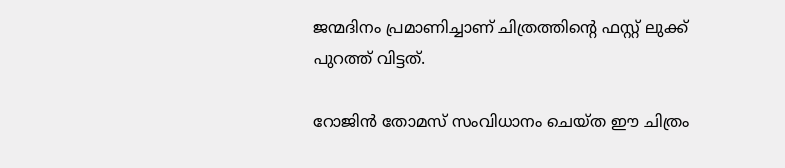ജന്മദിനം പ്രമാണിച്ചാണ് ചിത്രത്തിന്‍റെ ഫസ്റ്റ് ലുക്ക് പുറത്ത് വിട്ടത്.

റോജിൻ തോമസ് സംവിധാനം ചെയ്ത ഈ ചിത്രം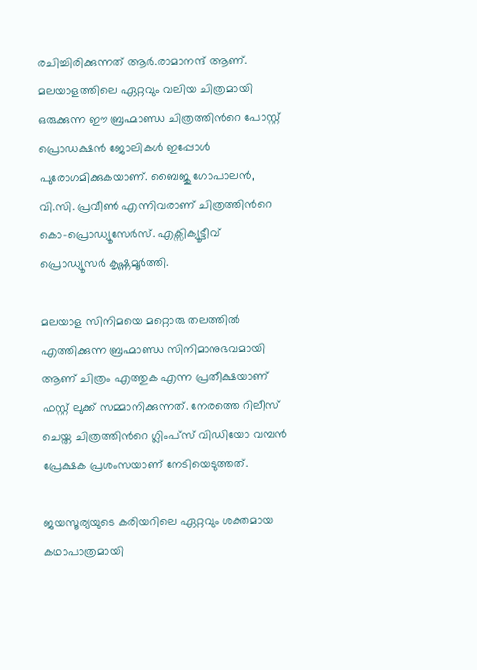രചിച്ചിരിക്കുന്നത് ആർ.രാമാനന്ദ് ആണ്. മലയാളത്തിലെ ഏറ്റവും വലിയ ചിത്രമായി ഒരുക്കുന്ന ഈ ബ്രഹ്മാണ്ഡ ചിത്രത്തിന്‍റെ പോസ്റ്റ് പ്രൊഡക്ഷൻ ജോലികൾ ഇപ്പോൾ പുരോഗമിക്കുകയാണ്. ബൈജു ഗോപാലൻ, വി.സി. പ്രവീൺ എന്നിവരാണ് ചിത്രത്തിന്‍റെ കൊ-പ്രൊഡ്യൂസേർസ്. എക്സിക്യൂട്ടീവ് പ്രൊഡ്യൂസർ കൃഷ്ണമൂർത്തി.

മലയാള സിനിമയെ മറ്റൊരു തലത്തിൽ എത്തിക്കുന്ന ബ്രഹ്മാണ്ഡ സിനിമാനുഭവമായി ആണ് ചിത്രം എത്തുക എന്ന പ്രതീക്ഷയാണ് ഫസ്റ്റ് ലുക്ക് സമ്മാനിക്കുന്നത്. നേരത്തെ റിലീസ് ചെയ്ത ചിത്രത്തിന്‍റെ ഗ്ലിംപ്സ് വിഡിയോ വമ്പൻ പ്രേക്ഷക പ്രശംസയാണ് നേടിയെടുത്തത്.

ജയസൂര്യയുടെ കരിയറിലെ ഏറ്റവും ശക്തമായ കഥാപാത്രമായി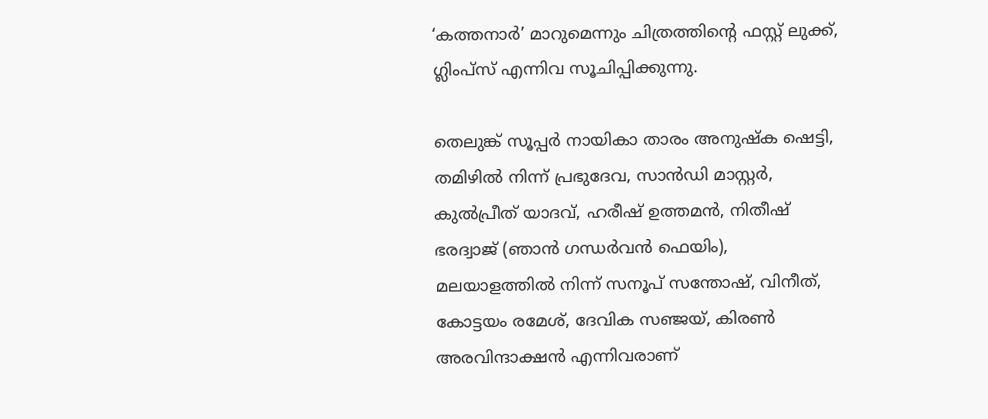‘കത്തനാർ’ മാറുമെന്നും ചിത്രത്തിന്‍റെ ഫസ്റ്റ് ലുക്ക്, ഗ്ലിംപ്സ് എന്നിവ സൂചിപ്പിക്കുന്നു.

തെലുങ്ക് സൂപ്പർ നായികാ താരം അനുഷ്ക ഷെട്ടി, തമിഴിൽ നിന്ന് പ്രഭുദേവ, സാൻഡി മാസ്റ്റർ, കുൽപ്രീത് യാദവ്, ഹരീഷ് ഉത്തമൻ, നിതീഷ് ഭരദ്വാജ് (ഞാൻ ഗന്ധർവൻ ഫെയിം), മലയാളത്തിൽ നിന്ന് സനൂപ് സന്തോഷ്, വിനീത്, കോട്ടയം രമേശ്, ദേവിക സഞ്ജയ്, കിരണ്‍ അരവിന്ദാക്ഷൻ എന്നിവരാണ്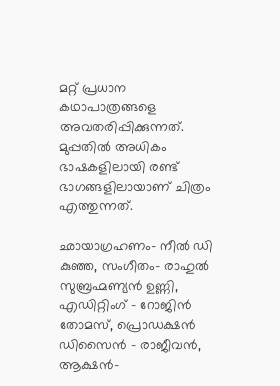മറ്റ് പ്രധാന കഥാപാത്രങ്ങളെ അവതരിപ്പിക്കുന്നത്. മുപ്പതിൽ അധികം ഭാഷകളിലായി രണ്ട് ഭാഗങ്ങളിലായാണ് ചിത്രം എത്തുന്നത്.

ഛായാഗ്രഹണം- നീൽ ഡി കുഞ്ഞ, സംഗീതം- രാഹുൽ സുബ്രഹ്മണ്യൻ ഉണ്ണി, എഡിറ്റിംഗ് - റോജിൻ തോമസ്, പ്രൊഡക്ഷൻ ഡിസൈൻ - രാജീവൻ, ആക്ഷൻ-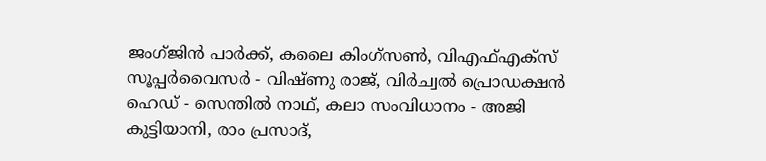ജംഗ്ജിൻ പാർക്ക്, കലൈ കിംഗ്സൺ, വിഎഫ്എക്സ് സൂപ്പർവൈസർ - വിഷ്ണു രാജ്, വിർച്വൽ പ്രൊഡക്ഷൻ ഹെഡ് - സെന്തിൽ നാഥ്, കലാ സംവിധാനം - അജി കുട്ടിയാനി, രാം പ്രസാദ്,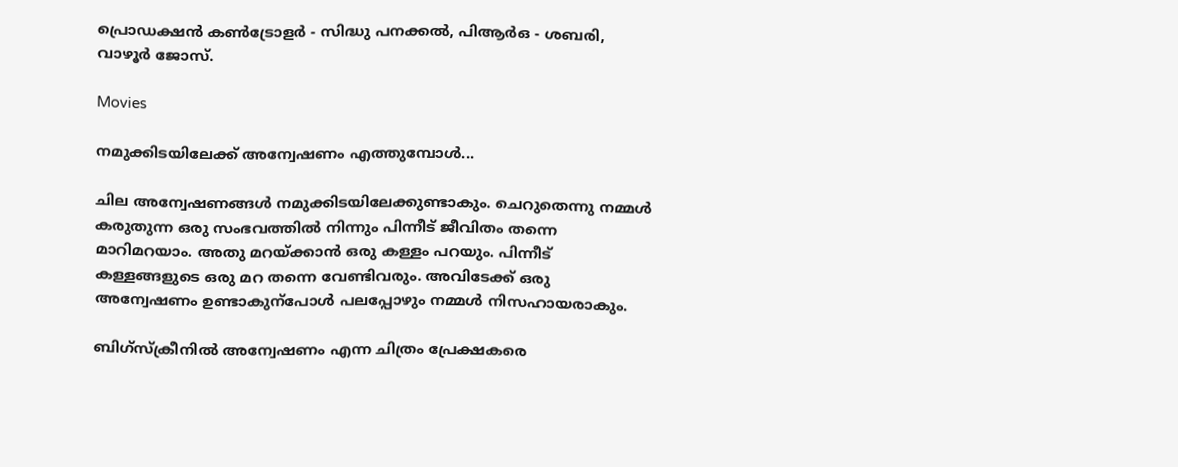പ്രൊഡക്ഷൻ കൺട്രോളർ - സിദ്ധു പനക്കൽ, പിആർഒ - ശബരി, വാഴൂർ ജോസ്.

Movies

നമുക്കിടയിലേക്ക് അന്വേഷണം എത്തുമ്പോൾ...

ചില അന്വേഷണങ്ങൾ നമുക്കിടയിലേക്കുണ്ടാകും. ചെറുതെന്നു നമ്മൾ കരുതുന്ന ഒരു സംഭവത്തിൽ നിന്നും പിന്നീട് ജീവിതം തന്നെ മാറിമറയാം. അതു മറയ്ക്കാൻ ഒരു കള്ളം പറയും. പിന്നീട് കള്ളങ്ങളുടെ ഒരു മറ തന്നെ വേണ്ടിവരും. അവിടേക്ക് ഒരു അന്വേഷണം ഉണ്ടാകുന്പോൾ പലപ്പോഴും നമ്മൾ നിസഹായരാകും.

ബിഗ്സ്ക്രീനിൽ അന്വേഷണം എന്ന ചിത്രം പ്രേക്ഷകരെ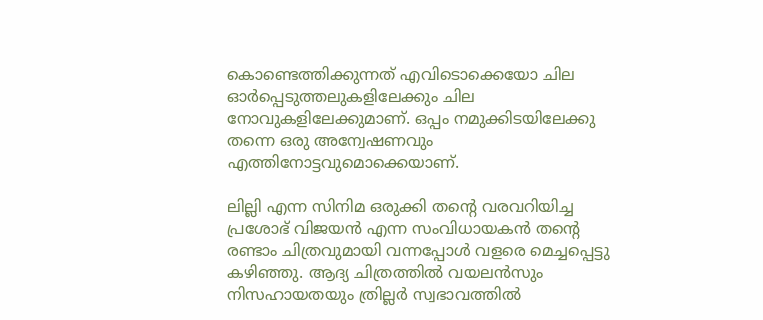കൊണ്ടെത്തിക്കുന്നത് എവിടൊക്കെയോ ചില ഓർപ്പെടുത്തലുകളിലേക്കും ചില നോവുകളിലേക്കുമാണ്. ഒപ്പം നമുക്കിടയിലേക്കു തന്നെ ഒരു അന്വേഷണവും എത്തിനോട്ടവുമൊക്കെയാണ്.

ലില്ലി എന്ന സിനിമ ഒരുക്കി തന്‍റെ വരവറിയിച്ച പ്രശോഭ് വിജയൻ എന്ന സംവിധായകൻ തന്‍റെ രണ്ടാം ചിത്രവുമായി വന്നപ്പോൾ വളരെ മെച്ചപ്പെട്ടു കഴിഞ്ഞു. ആദ്യ ചിത്രത്തിൽ വയലൻസും നിസഹായതയും ത്രില്ലർ സ്വഭാവത്തിൽ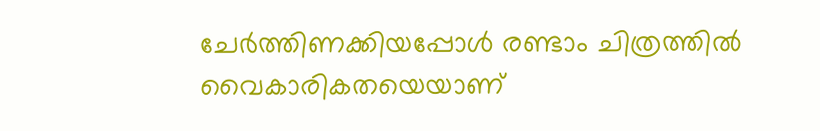ചേർത്തിണക്കിയപ്പോൾ രണ്ടാം ചിത്രത്തിൽ വൈകാരികതയെയാണ്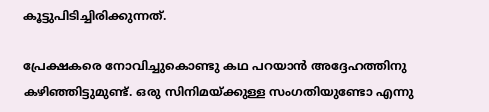കൂട്ടുപിടിച്ചിരിക്കുന്നത്.

പ്രേക്ഷകരെ നോവിച്ചുകൊണ്ടു കഥ പറയാൻ അദ്ദേഹത്തിനു കഴിഞ്ഞിട്ടുമുണ്ട്. ഒരു സിനിമയ്ക്കുള്ള സംഗതിയുണ്ടോ എന്നു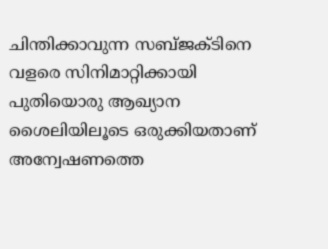ചിന്തിക്കാവുന്ന സബ്ജക്‌ടിനെ വളരെ സിനിമാറ്റിക്കായി പുതിയൊരു ആഖ്യാന ശൈലിയിലൂടെ ഒരുക്കിയതാണ് അന്വേഷണത്തെ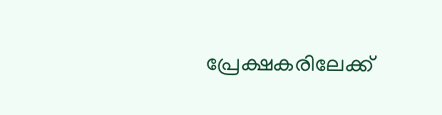പ്രേക്ഷകരിലേക്ക്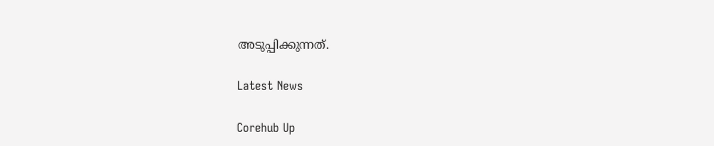അടുപ്പിക്കുന്നത്.

Latest News

Corehub Up